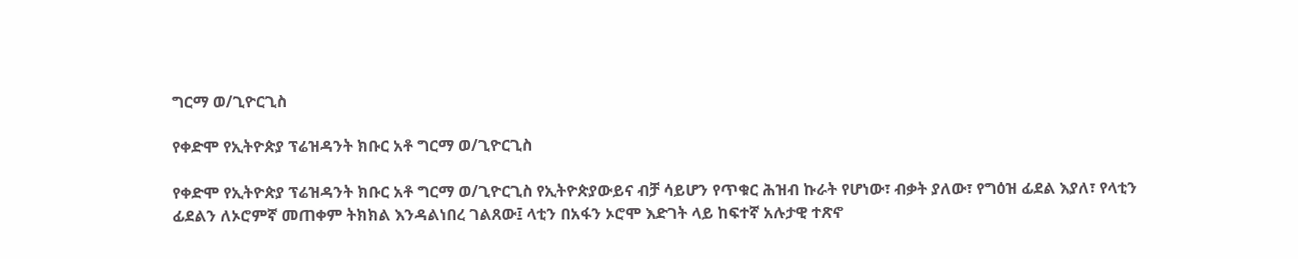ግርማ ወ/ጊዮርጊስ

የቀድሞ የኢትዮጵያ ፕሬዝዳንት ክቡር አቶ ግርማ ወ/ጊዮርጊስ

የቀድሞ የኢትዮጵያ ፕሬዝዳንት ክቡር አቶ ግርማ ወ/ጊዮርጊስ የኢትዮጵያውይና ብቻ ሳይሆን የጥቁር ሕዝብ ኩራት የሆነው፣ ብቃት ያለው፣ የግዕዝ ፊደል እያለ፣ የላቲን ፊደልን ለኦሮምኛ መጠቀም ትክክል እንዳልነበረ ገልጸው፤ ላቲን በአፋን ኦሮሞ እድገት ላይ ከፍተኛ አሉታዊ ተጽኖ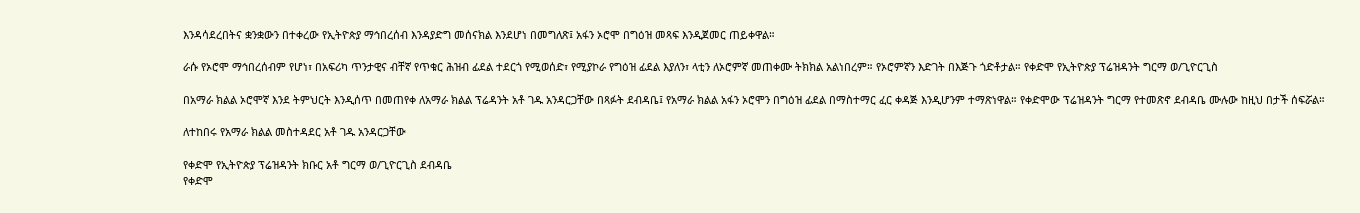እንዳሳደረበትና ቋንቋውን በተቀረው የኢትዮጵያ ማኅበረሰብ እንዳያድግ መሰናክል እንደሆነ በመግለጽ፤ አፋን ኦሮሞ በግዕዝ መጻፍ እንዲጀመር ጠይቀዋል።

ራሱ የኦሮሞ ማኅበረሰብም የሆነ፣ በአፍሪካ ጥንታዊና ብቸኛ የጥቁር ሕዝብ ፊደል ተደርጎ የሚወሰድ፣ የሚያኮራ የግዕዝ ፊደል እያለን፣ ላቲን ለኦሮምኛ መጠቀሙ ትክክል አልነበረም። የኦሮምኛን እድገት በእጅጉ ጎድቶታል። የቀድሞ የኢትዮጵያ ፕሬዝዳንት ግርማ ወ/ጊዮርጊስ

በአማራ ክልል ኦሮሞኛ እንደ ትምህርት እንዲሰጥ በመጠየቀ ለአማራ ክልል ፕሬዳንት አቶ ገዱ አንዳርጋቸው በጻፉት ደብዳቤ፤ የአማራ ክልል አፋን ኦሮሞን በግዕዝ ፊደል በማስተማር ፈር ቀዳጅ እንዲሆንም ተማጽነዋል። የቀድሞው ፕሬዝዳንት ግርማ የተመጽኖ ደብዳቤ ሙሉው ከዚህ በታች ሰፍሯል።

ለተከበሩ የአማራ ክልል መስተዳደር አቶ ገዱ አንዳርጋቸው

የቀድሞ የኢትዮጵያ ፕሬዝዳንት ክቡር አቶ ግርማ ወ/ጊዮርጊስ ደብዳቤ
የቀድሞ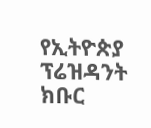የኢትዮጵያ ፕሬዝዳንት ክቡር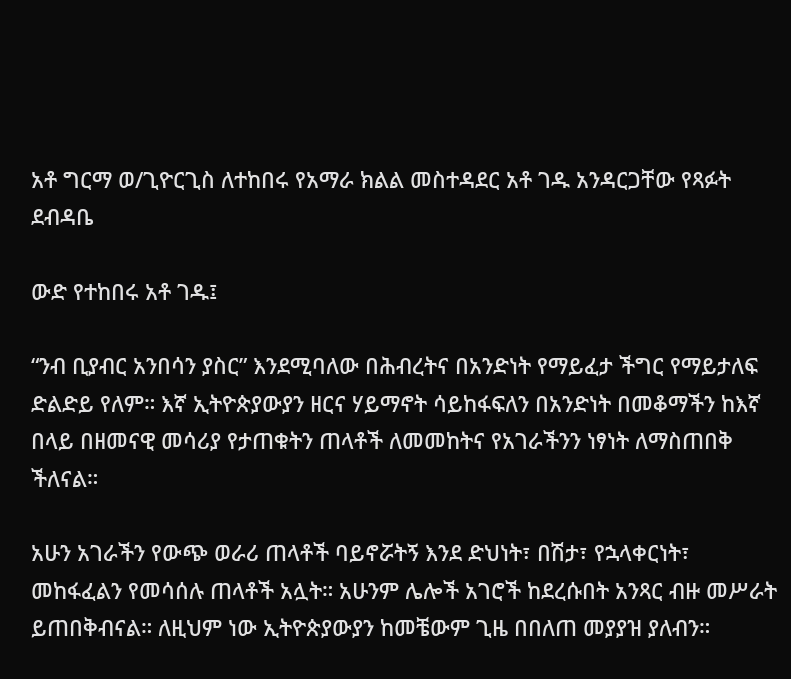አቶ ግርማ ወ/ጊዮርጊስ ለተከበሩ የአማራ ክልል መስተዳደር አቶ ገዱ አንዳርጋቸው የጻፉት ደብዳቤ

ውድ የተከበሩ አቶ ገዱ፤

“ንብ ቢያብር አንበሳን ያስር” እንደሚባለው በሕብረትና በአንድነት የማይፈታ ችግር የማይታለፍ ድልድይ የለም። እኛ ኢትዮጵያውያን ዘርና ሃይማኖት ሳይከፋፍለን በአንድነት በመቆማችን ከእኛ በላይ በዘመናዊ መሳሪያ የታጠቁትን ጠላቶች ለመመከትና የአገራችንን ነፃነት ለማስጠበቅ ችለናል።

አሁን አገራችን የውጭ ወራሪ ጠላቶች ባይኖሯትኝ እንደ ድህነት፣ በሽታ፣ የኋላቀርነት፣ መከፋፈልን የመሳሰሉ ጠላቶች አሏት። አሁንም ሌሎች አገሮች ከደረሱበት አንጻር ብዙ መሥራት ይጠበቅብናል። ለዚህም ነው ኢትዮጵያውያን ከመቼውም ጊዜ በበለጠ መያያዝ ያለብን።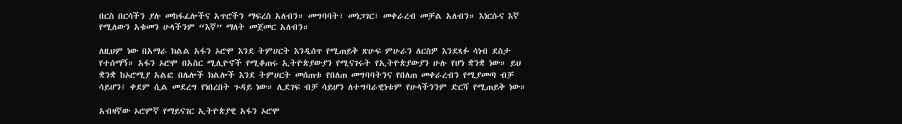በርስ በርሳችን ያሉ መከፋፈሎችና አጥሮችን ማፍረስ አለብን። መግባባት፣ መነጋገር፣ መቀራረብ መቻል አለብን። እነርሱና እኛ የሚለውን አቁመን ሁላችንም “እኛ” ማለት መጀመር አለብን።

ለዚህም ነው በአማራ ክልል አፋን ኦሮሞ እንደ ትምሀርት እንዲሰጥ የሚጠይቅ ጽሁፍ ምሁራን ለርስዎ እንደጻፉ ሳነብ ደስታ የተሰማኝ። አፋን ኦሮሞ በአስር ሚሊዮኖች የሚቆጠሩ ኢትዮጵያውያን የሚናገሩት የኢትዮጵያውያን ሁሉ የሆነ ቋንቋ ነው። ይህ ቋንቋ ከኦሮሚያ አልፎ በሌሎች ክልሎች እንደ ትምሀርት መሰጠቱ የበለጠ መግባባትንና የበለጠ መቀራረብን የሚያመጣ ብቻ ሳይሆን፤ ቀደም ሲል መደረግ የነበረበት ጉዳይ ነው። ሊደገፍ ብቻ ሳይሆን ለተግባራዊነቱም የሁላችንንም ድርሻ የሚጠይቅ ነው።

አብዛኛው ኦሮምኛ የማይናገር ኢትዮጵያዊ አፋን ኦሮሞ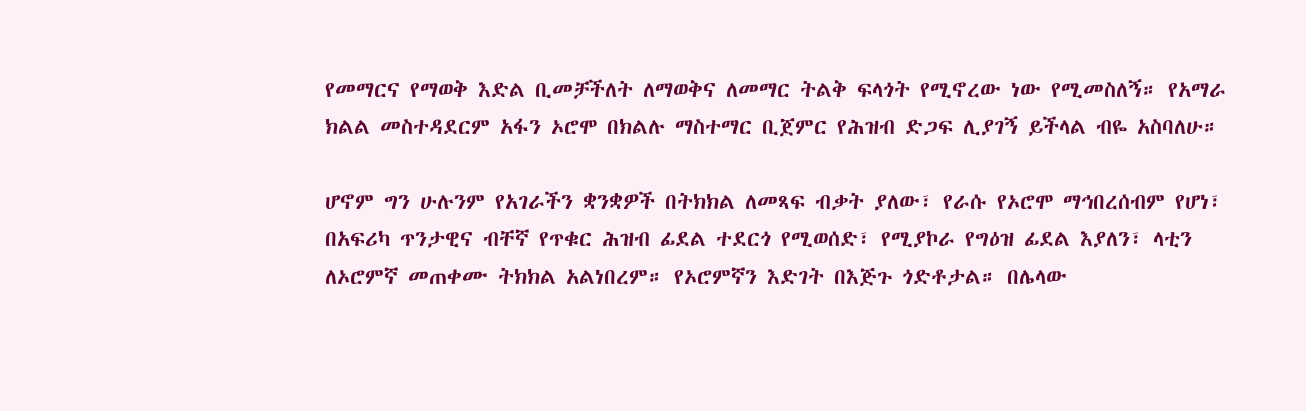የመማርና የማወቅ እድል ቢመቻችለት ለማወቅና ለመማር ትልቅ ፍላጎት የሚኖረው ነው የሚመስለኝ። የአማራ ክልል መስተዳደርም አፋን ኦሮሞ በክልሉ ማስተማር ቢጀምር የሕዝብ ድጋፍ ሊያገኝ ይችላል ብዬ አስባለሁ።

ሆኖም ግን ሁሉንም የአገራችን ቋንቋዎች በትክክል ለመጻፍ ብቃት ያለው፣ የራሱ የኦሮሞ ማኅበረሰብም የሆነ፣ በአፍሪካ ጥንታዊና ብቸኛ የጥቁር ሕዝብ ፊደል ተደርጎ የሚወሰድ፣ የሚያኮራ የግዕዝ ፊደል እያለን፣ ላቲን ለኦሮምኛ መጠቀሙ ትክክል አልነበረም። የኦሮምኛን እድገት በእጅጉ ጎድቶታል። በሌላው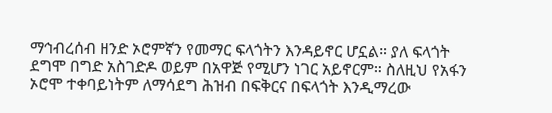ማኅብረሰብ ዘንድ ኦሮምኛን የመማር ፍላጎትን እንዳይኖር ሆኗል። ያለ ፍላጎት ደግሞ በግድ አስገድዶ ወይም በአዋጅ የሚሆን ነገር አይኖርም። ስለዚህ የአፋን ኦሮሞ ተቀባይነትም ለማሳደግ ሕዝብ በፍቅርና በፍላጎት እንዲማረው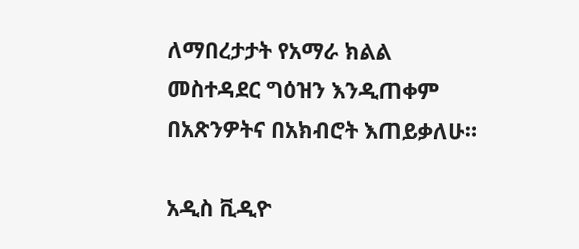ለማበረታታት የአማራ ክልል መስተዳደር ግዕዝን እንዲጠቀም በአጽንዎትና በአክብሮት እጠይቃለሁ።

አዲስ ቪዲዮ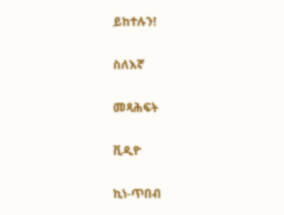ይከተሉን!

ስለእኛ

መጻሕፍት

ቪዲዮ

ኪነ-ጥበብ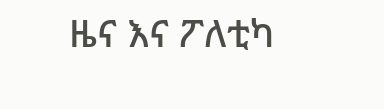ዜና እና ፖለቲካ